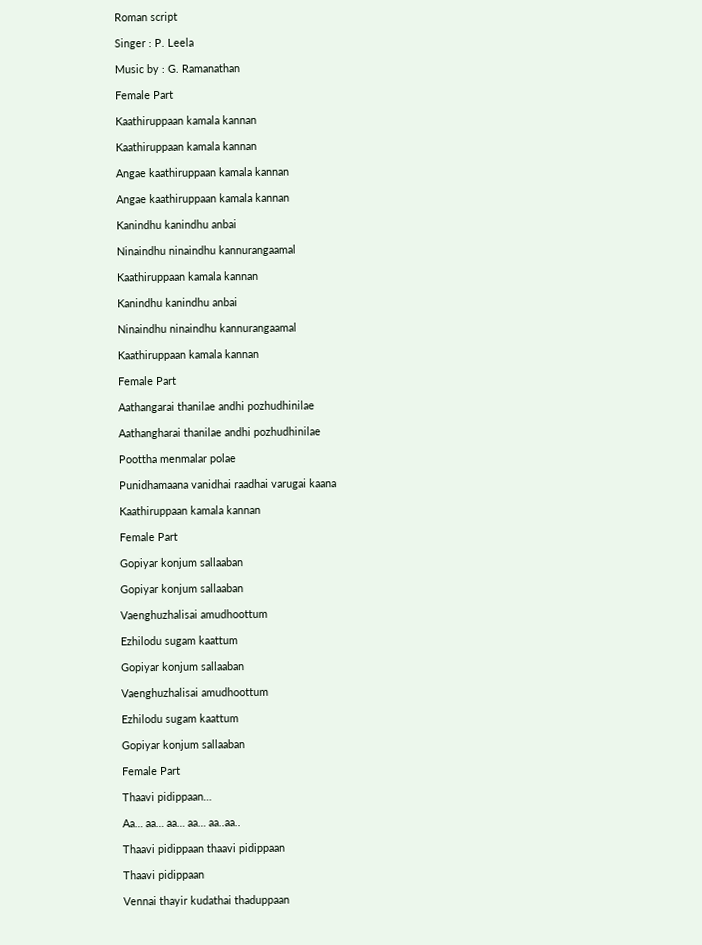Roman script

Singer : P. Leela

Music by : G. Ramanathan

Female Part

Kaathiruppaan kamala kannan

Kaathiruppaan kamala kannan

Angae kaathiruppaan kamala kannan

Angae kaathiruppaan kamala kannan

Kanindhu kanindhu anbai

Ninaindhu ninaindhu kannurangaamal

Kaathiruppaan kamala kannan

Kanindhu kanindhu anbai

Ninaindhu ninaindhu kannurangaamal

Kaathiruppaan kamala kannan

Female Part

Aathangarai thanilae andhi pozhudhinilae

Aathangharai thanilae andhi pozhudhinilae

Poottha menmalar polae

Punidhamaana vanidhai raadhai varugai kaana

Kaathiruppaan kamala kannan

Female Part

Gopiyar konjum sallaaban

Gopiyar konjum sallaaban

Vaenghuzhalisai amudhoottum

Ezhilodu sugam kaattum

Gopiyar konjum sallaaban

Vaenghuzhalisai amudhoottum

Ezhilodu sugam kaattum

Gopiyar konjum sallaaban

Female Part

Thaavi pidippaan…

Aa… aa… aa… aa… aa..aa..

Thaavi pidippaan thaavi pidippaan

Thaavi pidippaan

Vennai thayir kudathai thaduppaan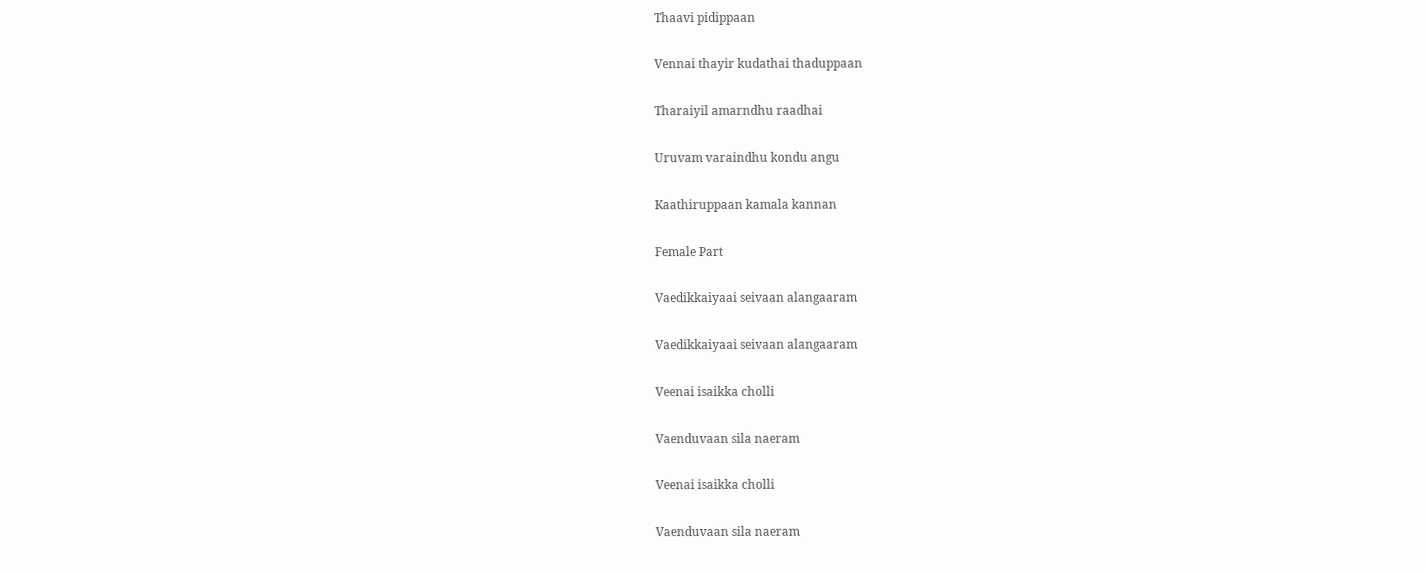Thaavi pidippaan

Vennai thayir kudathai thaduppaan

Tharaiyil amarndhu raadhai

Uruvam varaindhu kondu angu

Kaathiruppaan kamala kannan

Female Part

Vaedikkaiyaai seivaan alangaaram

Vaedikkaiyaai seivaan alangaaram

Veenai isaikka cholli

Vaenduvaan sila naeram

Veenai isaikka cholli

Vaenduvaan sila naeram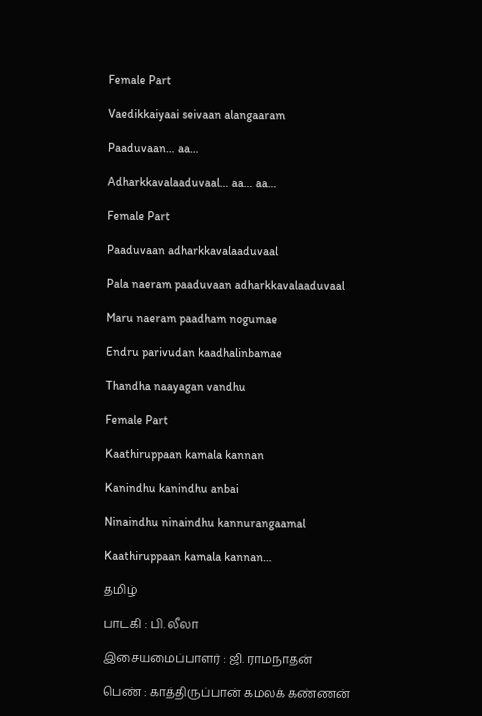Female Part

Vaedikkaiyaai seivaan alangaaram

Paaduvaan… aa…

Adharkkavalaaduvaal… aa… aa…

Female Part

Paaduvaan adharkkavalaaduvaal

Pala naeram paaduvaan adharkkavalaaduvaal

Maru naeram paadham nogumae

Endru parivudan kaadhalinbamae

Thandha naayagan vandhu

Female Part

Kaathiruppaan kamala kannan

Kanindhu kanindhu anbai

Ninaindhu ninaindhu kannurangaamal

Kaathiruppaan kamala kannan…

தமிழ்

பாடகி : பி. லீலா

இசையமைப்பாளர் : ஜி. ராமநாதன்

பெண் : காத்திருப்பான் கமலக் கண்ணன்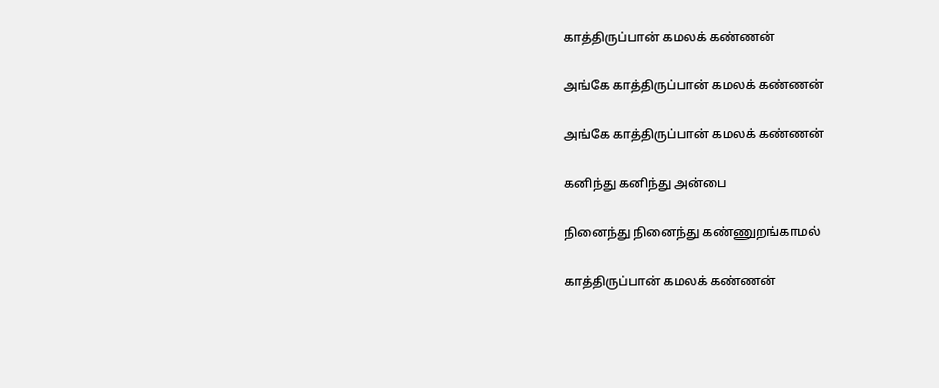காத்திருப்பான் கமலக் கண்ணன்

அங்கே காத்திருப்பான் கமலக் கண்ணன்

அங்கே காத்திருப்பான் கமலக் கண்ணன்

கனிந்து கனிந்து அன்பை

நினைந்து நினைந்து கண்ணுறங்காமல்

காத்திருப்பான் கமலக் கண்ணன்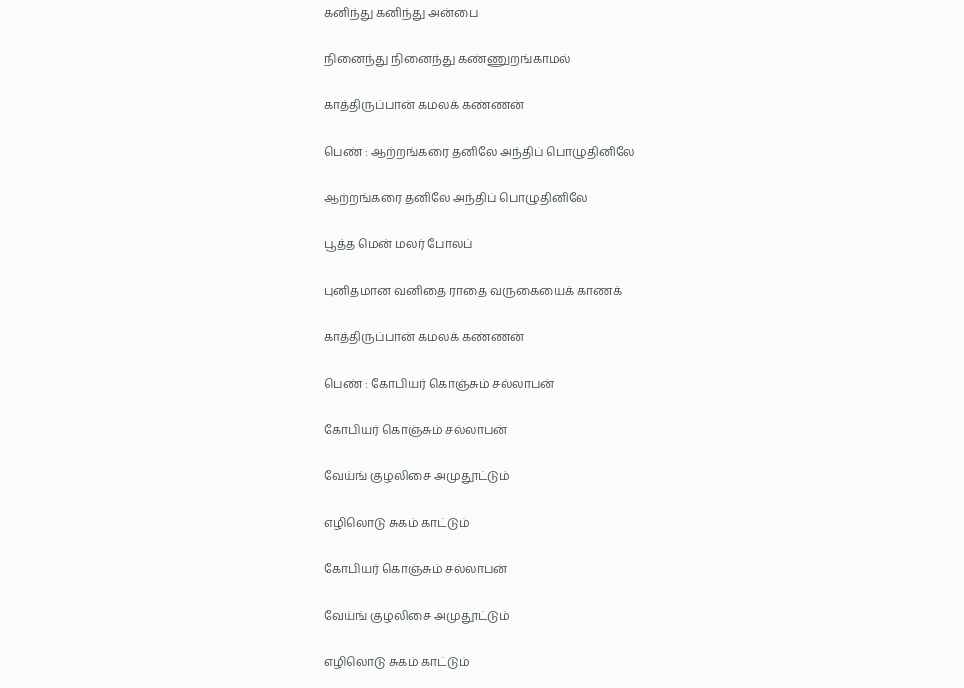கனிந்து கனிந்து அன்பை

நினைந்து நினைந்து கண்ணுறங்காமல்

காத்திருப்பான் கமலக் கண்ணன்

பெண் : ஆற்றங்கரை தனிலே அந்திப் பொழுதினிலே

ஆற்றங்கரை தனிலே அந்திப் பொழுதினிலே

பூத்த மென் மலர் போலப்

புனிதமான வனிதை ராதை வருகையைக் காணக்

காத்திருப்பான் கமலக் கண்ணன்

பெண் : கோபியர் கொஞ்சும் சல்லாபன்

கோபியர் கொஞ்சும் சல்லாபன்

வேய்ங் குழலிசை அமுதூட்டும்

எழிலொடு சுகம் காட்டும்

கோபியர் கொஞ்சும் சல்லாபன்

வேய்ங் குழலிசை அமுதூட்டும்

எழிலொடு சுகம் காட்டும்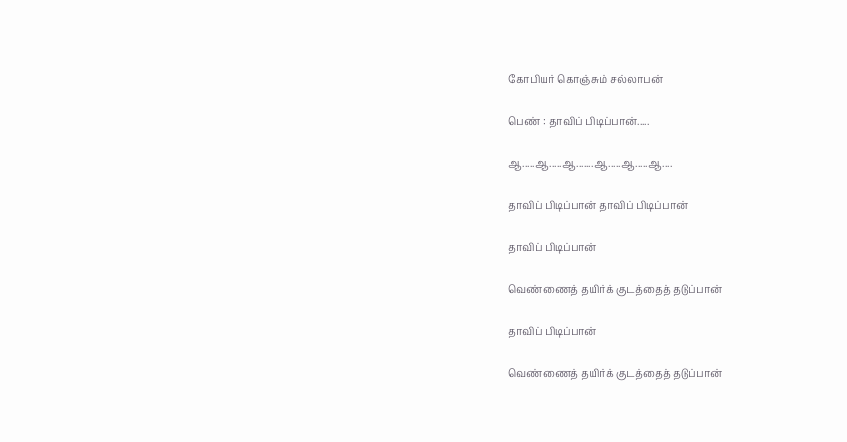கோபியர் கொஞ்சும் சல்லாபன்

பெண் : தாவிப் பிடிப்பான்.....

ஆ.....ஆ.....ஆ.......ஆ.....ஆ.....ஆ....

தாவிப் பிடிப்பான் தாவிப் பிடிப்பான்

தாவிப் பிடிப்பான்

வெண்ணைத் தயிர்க் குடத்தைத் தடுப்பான்

தாவிப் பிடிப்பான்

வெண்ணைத் தயிர்க் குடத்தைத் தடுப்பான்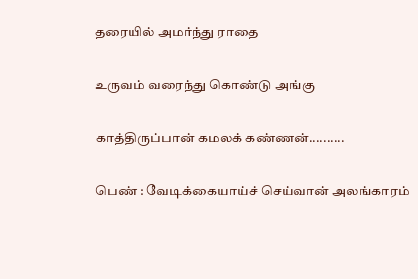தரையில் அமர்ந்து ராதை

உருவம் வரைந்து கொண்டு அங்கு

காத்திருப்பான் கமலக் கண்ணன்..........

பெண் : வேடிக்கையாய்ச் செய்வான் அலங்காரம்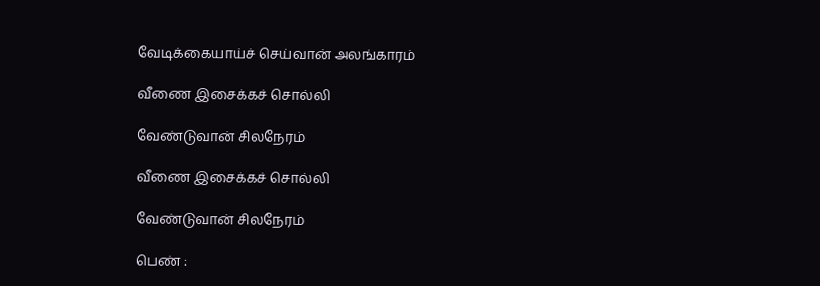வேடிக்கையாய்ச் செய்வான் அலங்காரம்

வீணை இசைக்கச் சொல்லி

வேண்டுவான் சிலநேரம்

வீணை இசைக்கச் சொல்லி

வேண்டுவான் சிலநேரம்

பெண் :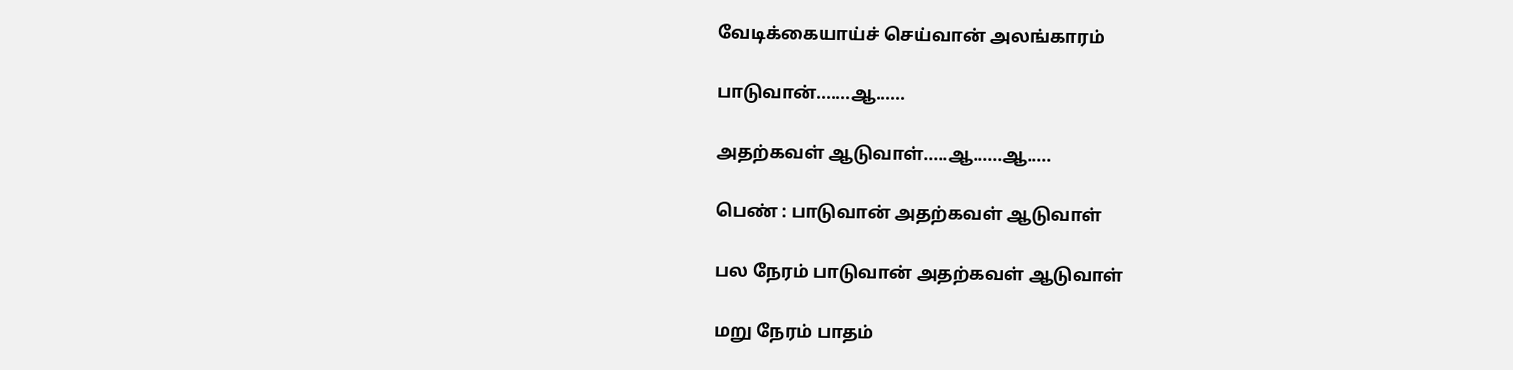வேடிக்கையாய்ச் செய்வான் அலங்காரம்

பாடுவான்.......ஆ......

அதற்கவள் ஆடுவாள்.....ஆ......ஆ.....

பெண் : பாடுவான் அதற்கவள் ஆடுவாள்

பல நேரம் பாடுவான் அதற்கவள் ஆடுவாள்

மறு நேரம் பாதம்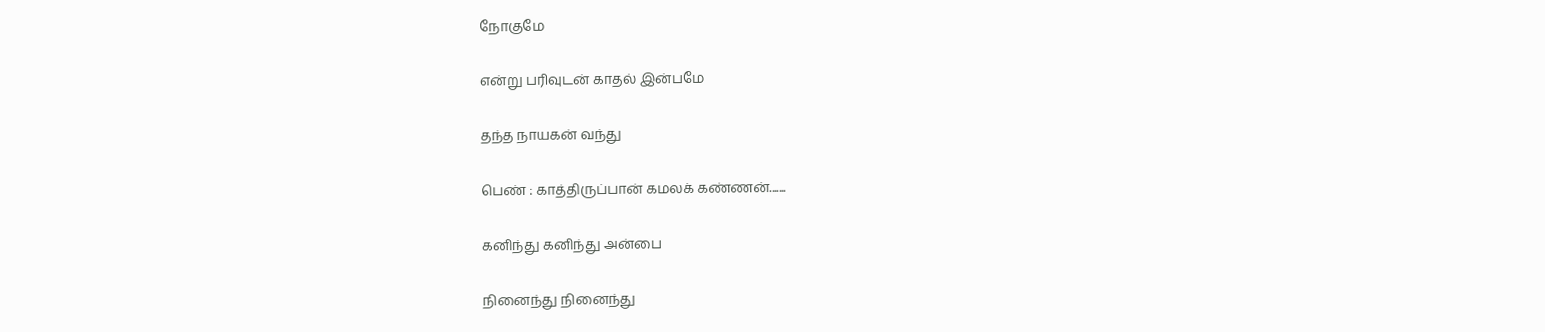நோகுமே

என்று பரிவுடன் காதல் இன்பமே

தந்த நாயகன் வந்து

பெண் : காத்திருப்பான் கமலக் கண்ணன்.......

கனிந்து கனிந்து அன்பை

நினைந்து நினைந்து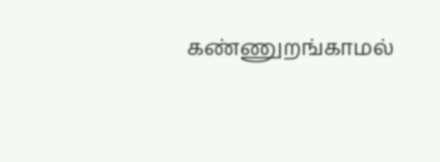கண்ணுறங்காமல்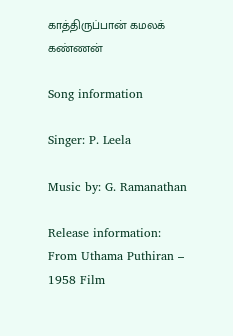காத்திருப்பான் கமலக் கண்ணன்

Song information

Singer: P. Leela

Music by: G. Ramanathan

Release information: From Uthama Puthiran – 1958 Film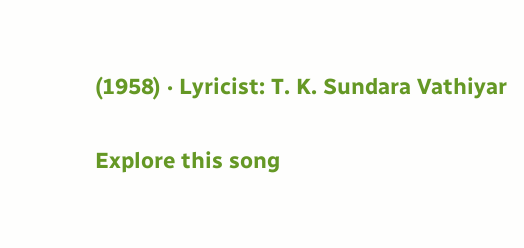(1958) · Lyricist: T. K. Sundara Vathiyar

Explore this song